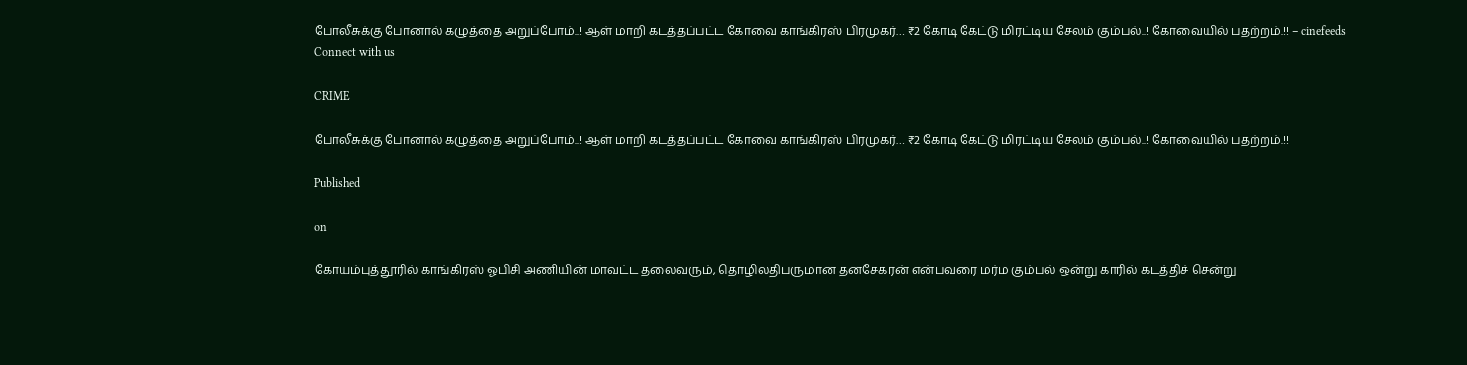போலீசுக்கு போனால் கழுத்தை அறுப்போம்..! ஆள் மாறி கடத்தப்பட்ட கோவை காங்கிரஸ் பிரமுகர்… ₹2 கோடி கேட்டு மிரட்டிய சேலம் கும்பல்..! கோவையில் பதற்றம்.!! – cinefeeds
Connect with us

CRIME

போலீசுக்கு போனால் கழுத்தை அறுப்போம்..! ஆள் மாறி கடத்தப்பட்ட கோவை காங்கிரஸ் பிரமுகர்… ₹2 கோடி கேட்டு மிரட்டிய சேலம் கும்பல்..! கோவையில் பதற்றம்.!!

Published

on

கோயம்புத்தூரில் காங்கிரஸ் ஓபிசி அணியின் மாவட்ட தலைவரும், தொழிலதிபருமான தனசேகரன் என்பவரை மர்ம கும்பல் ஒன்று காரில் கடத்திச் சென்று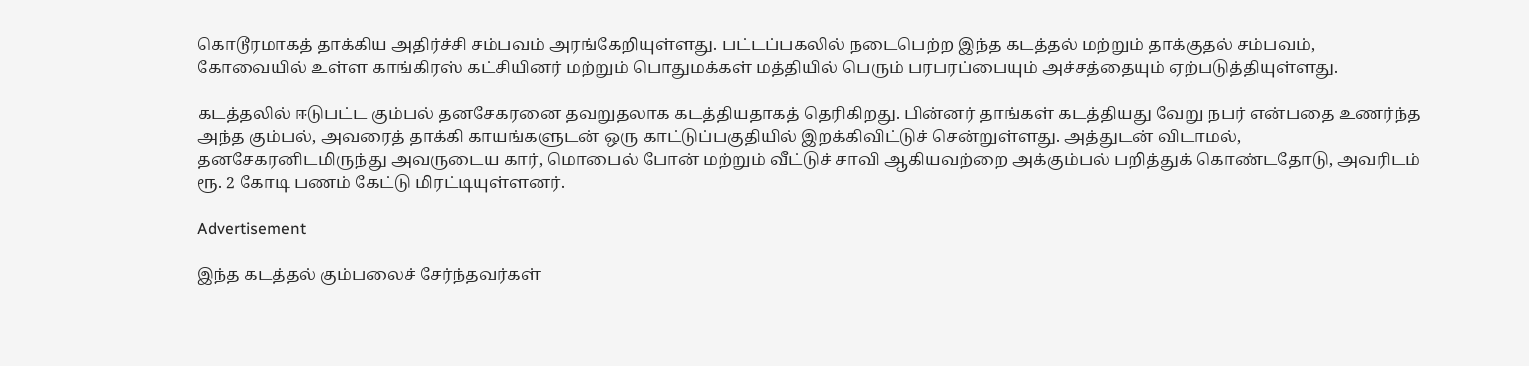கொடூரமாகத் தாக்கிய அதிர்ச்சி சம்பவம் அரங்கேறியுள்ளது. பட்டப்பகலில் நடைபெற்ற இந்த கடத்தல் மற்றும் தாக்குதல் சம்பவம், கோவையில் உள்ள காங்கிரஸ் கட்சியினர் மற்றும் பொதுமக்கள் மத்தியில் பெரும் பரபரப்பையும் அச்சத்தையும் ஏற்படுத்தியுள்ளது.

கடத்தலில் ஈடுபட்ட கும்பல் தனசேகரனை தவறுதலாக கடத்தியதாகத் தெரிகிறது. பின்னர் தாங்கள் கடத்தியது வேறு நபர் என்பதை உணர்ந்த அந்த கும்பல், அவரைத் தாக்கி காயங்களுடன் ஒரு காட்டுப்பகுதியில் இறக்கிவிட்டுச் சென்றுள்ளது. அத்துடன் விடாமல், தனசேகரனிடமிருந்து அவருடைய கார், மொபைல் போன் மற்றும் வீட்டுச் சாவி ஆகியவற்றை அக்கும்பல் பறித்துக் கொண்டதோடு, அவரிடம் ரூ. 2 கோடி பணம் கேட்டு மிரட்டியுள்ளனர்.

Advertisement

இந்த கடத்தல் கும்பலைச் சேர்ந்தவர்கள்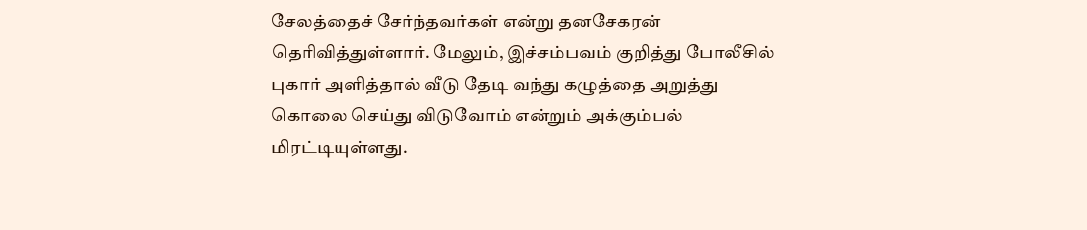சேலத்தைச் சேர்ந்தவர்கள் என்று தனசேகரன் தெரிவித்துள்ளார். மேலும், இச்சம்பவம் குறித்து போலீசில் புகார் அளித்தால் வீடு தேடி வந்து கழுத்தை அறுத்து கொலை செய்து விடுவோம் என்றும் அக்கும்பல் மிரட்டியுள்ளது.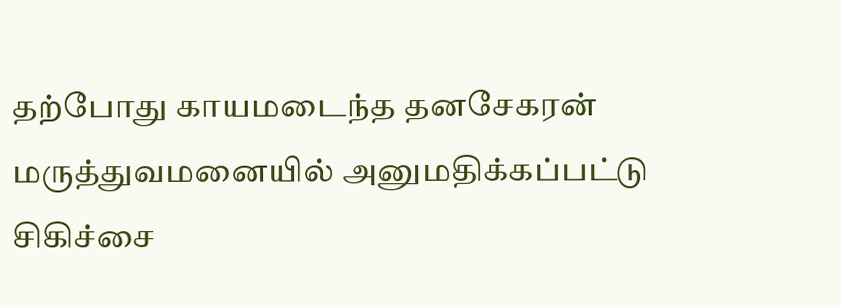தற்போது காயமடைந்த தனசேகரன் மருத்துவமனையில் அனுமதிக்கப்பட்டு சிகிச்சை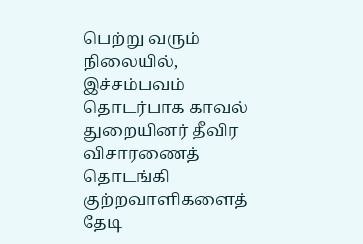பெற்று வரும் நிலையில், இச்சம்பவம் தொடர்பாக காவல் துறையினர் தீவிர விசாரணைத் தொடங்கி குற்றவாளிகளைத் தேடி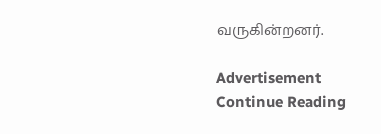வருகின்றனர்.

Advertisement
Continue Reading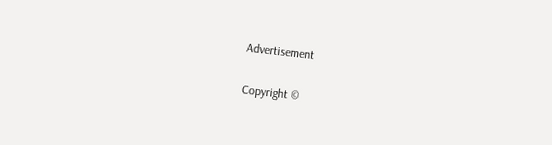Advertisement

Copyright ©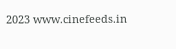2023 www.cinefeeds.in